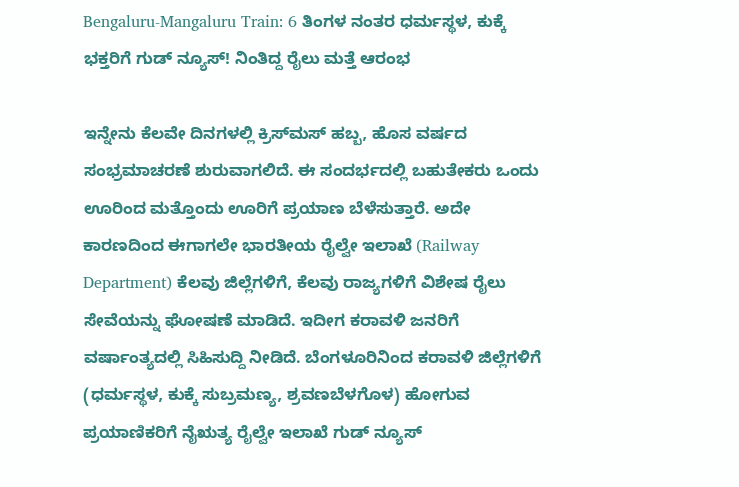Bengaluru-Mangaluru Train: 6 ತಿಂಗಳ ನಂತರ ಧರ್ಮಸ್ಥಳ, ಕುಕ್ಕೆ ಭಕ್ತರಿಗೆ ಗುಡ್‌ ನ್ಯೂಸ್! ನಿಂತಿದ್ದ ರೈಲು ಮತ್ತೆ ಆರಂಭ

ಇನ್ನೇನು ಕೆಲವೇ ದಿನಗಳಲ್ಲಿ ಕ್ರಿಸ್‌ಮಸ್‌ ಹಬ್ಬ, ಹೊಸ ವರ್ಷದ ಸಂಭ್ರಮಾಚರಣೆ ಶುರುವಾಗಲಿದೆ. ಈ ಸಂದರ್ಭದಲ್ಲಿ ಬಹುತೇಕರು ಒಂದು ಊರಿಂದ ಮತ್ತೊಂದು ಊರಿಗೆ ಪ್ರಯಾಣ ಬೆಳೆಸುತ್ತಾರೆ. ಅದೇ ಕಾರಣದಿಂದ ಈಗಾಗಲೇ ಭಾರತೀಯ ರೈಲ್ವೇ ಇಲಾಖೆ (Railway Department) ಕೆಲವು ಜಿಲ್ಲೆಗಳಿಗೆ, ಕೆಲವು ರಾಜ್ಯಗಳಿಗೆ ವಿಶೇಷ ರೈಲು ಸೇವೆಯನ್ನು ಘೋಷಣೆ ಮಾಡಿದೆ. ಇದೀಗ ಕರಾವಳಿ ಜನರಿಗೆ ವರ್ಷಾಂತ್ಯದಲ್ಲಿ ಸಿಹಿಸುದ್ದಿ ನೀಡಿದೆ. ಬೆಂಗಳೂರಿನಿಂದ ಕರಾವಳಿ ಜಿಲ್ಲೆಗಳಿಗೆ (ಧರ್ಮಸ್ಥಳ, ಕುಕ್ಕೆ ಸುಬ್ರಮಣ್ಯ, ಶ್ರವಣಬೆಳಗೊಳ) ಹೋಗುವ ಪ್ರಯಾಣಿಕರಿಗೆ ನೈಋತ್ಯ ರೈಲ್ವೇ ಇಲಾಖೆ ಗುಡ್‌ ನ್ಯೂಸ್‌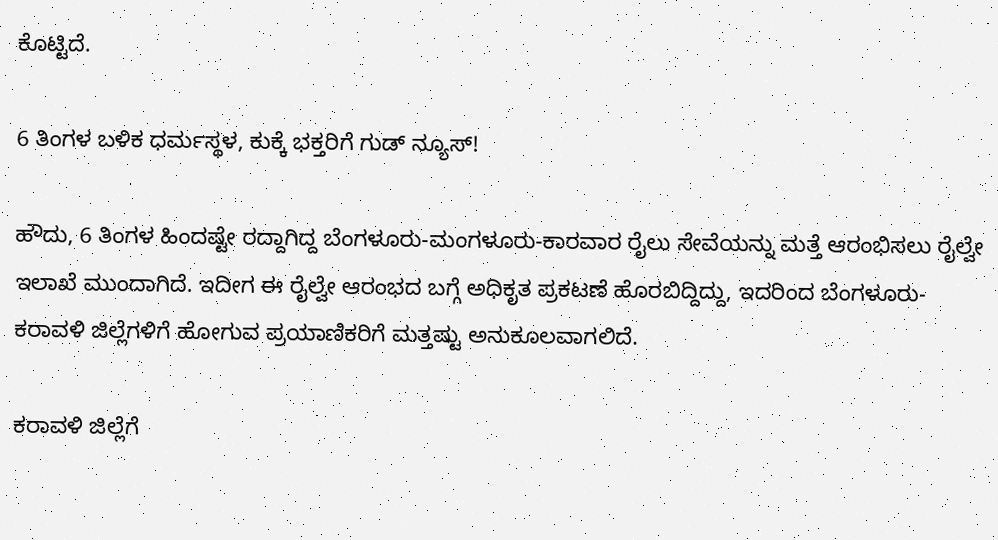ಕೊಟ್ಟಿದೆ.

6 ತಿಂಗಳ ಬಳಿಕ ಧರ್ಮಸ್ಥಳ, ಕುಕ್ಕೆ ಭಕ್ತರಿಗೆ ಗುಡ್‌ ನ್ಯೂಸ್!

ಹೌದು, 6 ತಿಂಗಳ ಹಿಂದಷ್ಟೇ ರದ್ದಾಗಿದ್ದ ಬೆಂಗಳೂರು-ಮಂಗಳೂರು-ಕಾರವಾರ ರೈಲು ಸೇವೆಯನ್ನು ಮತ್ತೆ ಆರಂಭಿಸಲು ರೈಲ್ವೇ ಇಲಾಖೆ ಮುಂದಾಗಿದೆ. ಇದೀಗ ಈ ರೈಲ್ವೇ ಆರಂಭದ ಬಗ್ಗೆ ಅಧಿಕೃತ ಪ್ರಕಟಣೆ ಹೊರಬಿದ್ದಿದ್ದು, ಇದರಿಂದ ಬೆಂಗಳೂರು-ಕರಾವಳಿ ಜಿಲ್ಲೆಗಳಿಗೆ ಹೋಗುವ ಪ್ರಯಾಣಿಕರಿಗೆ ಮತ್ತಷ್ಟು ಅನುಕೂಲವಾಗಲಿದೆ.

ಕರಾವಳಿ ಜಿಲ್ಲೆಗೆ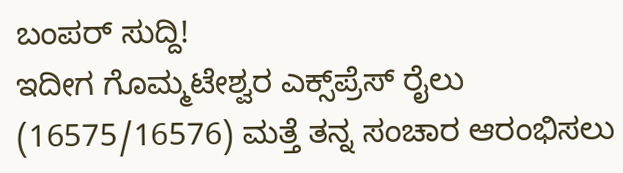ಬಂಪರ್‌ ಸುದ್ದಿ!
ಇದೀಗ ಗೊಮ್ಮಟೇಶ್ವರ ಎಕ್ಸ್‌ಪ್ರೆಸ್‌ ರೈಲು (16575/16576) ಮತ್ತೆ ತನ್ನ ಸಂಚಾರ ಆರಂಭಿಸಲು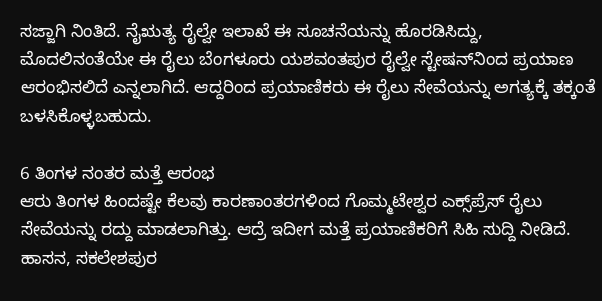ಸಜ್ಜಾಗಿ ನಿಂತಿದೆ. ನೈಋತ್ಯ ರೈಲ್ವೇ ಇಲಾಖೆ ಈ ಸೂಚನೆಯನ್ನು ಹೊರಡಿಸಿದ್ದು, ಮೊದಲಿನಂತೆಯೇ ಈ ರೈಲು ಬೆಂಗಳೂರು ಯಶವಂತಪುರ ರೈಲ್ವೇ ಸ್ಟೇಷನ್‌ನಿಂದ ಪ್ರಯಾಣ ಆರಂಭಿಸಲಿದೆ ಎನ್ನಲಾಗಿದೆ. ಆದ್ದರಿಂದ ಪ್ರಯಾಣಿಕರು ಈ ರೈಲು ಸೇವೆಯನ್ನು ಅಗತ್ಯಕ್ಕೆ ತಕ್ಕಂತೆ ಬಳಸಿಕೊಳ್ಳಬಹುದು.

6 ತಿಂಗಳ ನಂತರ ಮತ್ತೆ ಆರಂಭ
ಆರು ತಿಂಗಳ ಹಿಂದಷ್ಟೇ ಕೆಲವು ಕಾರಣಾಂತರಗಳಿಂದ ಗೊಮ್ಮಟೇಶ್ವರ ಎಕ್ಸ್‌ಪ್ರೆಸ್‌ ರೈಲು ಸೇವೆಯನ್ನು ರದ್ದು ಮಾಡಲಾಗಿತ್ತು. ಆದ್ರೆ ಇದೀಗ ಮತ್ತೆ ಪ್ರಯಾಣಿಕರಿಗೆ ಸಿಹಿ ಸುದ್ದಿ ನೀಡಿದೆ. ಹಾಸನ, ಸಕಲೇಶಪುರ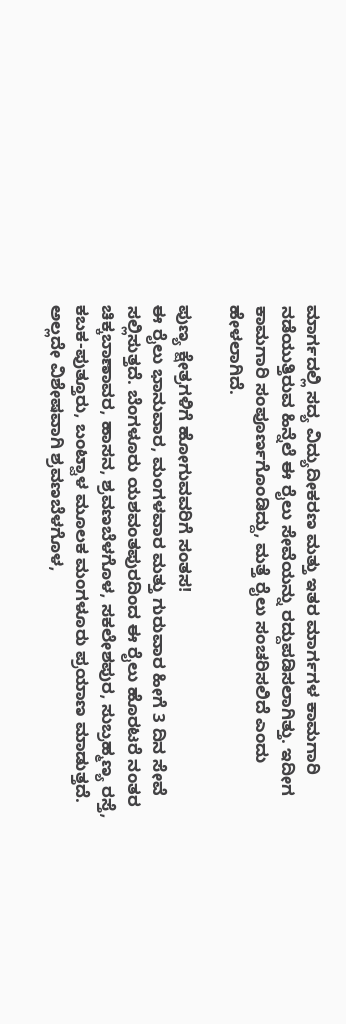ಮಾರ್ಗದಲ್ಲಿ ಸದ್ಯ ವಿದ್ಯುದೀಕರಣ ಮತ್ತು ಇತರ ಮಾರ್ಗಗಳ ಕಾಮಗಾರಿ ನಡೆಯುತ್ತಿರುವ ಹಿನ್ನೆಲೆ ಈ ರೈಲು ಸೇವೆಯನ್ನು ರದ್ದುಪಡಿಸಲಾಗಿತ್ತು. ಇದೀಗ ಕಾಮಗಾರಿ ಸಂಪೂರ್ಣಗೊಂಡಿದ್ದು, ಮತ್ತೆ ರೈಲು ಸಂಚರಿಸಲಿದೆ ಎಂದು ಹೇಳಲಾಗಿದೆ.

ಪುಣ್ಯ ಕ್ಷೇತ್ರಗಳಿಗೆ ಹೋಗುವವರಿಗೆ ಸಂತಸ!
ಈ ರೈಲು ಭಾನುವಾರ, ಮಂಗಳವಾರ ಮತ್ತು ಗುರುವಾರ ಹೀಗೆ 3 ದಿನ ಸೇವೆ ಸಲ್ಲಿಸುತ್ತದೆ. ಬೆಂಗಳೂರು ಯಶವಂತಪುರದಿಂದ ಈ ರೈಲು ಹೊರಟರೆ ನಂತರ ಚಿಕ್ಕಬಾಣಾವರ, ಹಾಸನ, ಶ್ರವಣಬೆಳಗೊಳ, ಸಕಲೇಶಪುರ, ಸುಬ್ರಹ್ಮಣ್ಯ ರಸ್ತೆ, ಕಬಕ-ಪುತ್ತೂರು, ಬಂಟ್ವಾಳ ಮೂಲಕ ಮಂಗಳೂರು ಪ್ರಯಾಣ ಮಾಡುತ್ತದೆ. ಅಲ್ಲದೇ ವಿಶೇಷವಾಗಿ ಶ್ರವಣಬೆಳಗೊಳ,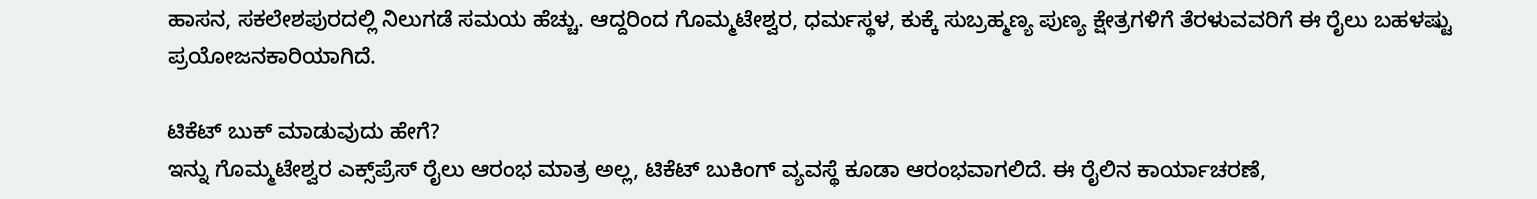ಹಾಸನ, ಸಕಲೇಶಪುರದಲ್ಲಿ ನಿಲುಗಡೆ ಸಮಯ ಹೆಚ್ಚು. ಆದ್ದರಿಂದ ಗೊಮ್ಮಟೇಶ್ವರ, ಧರ್ಮಸ್ಥಳ, ಕುಕ್ಕೆ ಸುಬ್ರಹ್ಮಣ್ಯ ಪುಣ್ಯ ಕ್ಷೇತ್ರಗಳಿಗೆ ತೆರಳುವವರಿಗೆ ಈ ರೈಲು ಬಹಳಷ್ಟು ಪ್ರಯೋಜನಕಾರಿಯಾಗಿದೆ.

ಟಿಕೆಟ್‌ ಬುಕ್‌ ಮಾಡುವುದು ಹೇಗೆ?
ಇನ್ನು ಗೊಮ್ಮಟೇಶ್ವರ ಎಕ್ಸ್‌ಪ್ರೆಸ್‌ ರೈಲು ಆರಂಭ ಮಾತ್ರ ಅಲ್ಲ, ಟಿಕೆಟ್‌ ಬುಕಿಂಗ್‌ ವ್ಯವಸ್ಥೆ ಕೂಡಾ ಆರಂಭವಾಗಲಿದೆ. ಈ ರೈಲಿನ ಕಾರ್ಯಾಚರಣೆ,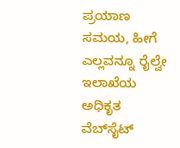ಪ್ರಯಾಣ ಸಮಯ, ಹೀಗೆ ಎಲ್ಲವನ್ನೂ ರೈಲ್ವೇ ಇಲಾಖೆಯ ಅಧಿಕೃತ ವೆಬ್‌ಸೈಟ್‌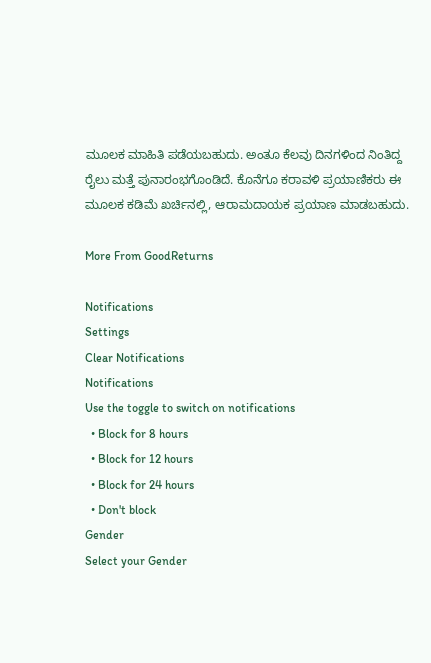ಮೂಲಕ ಮಾಹಿತಿ ಪಡೆಯಬಹುದು. ಅಂತೂ ಕೆಲವು ದಿನಗಳಿಂದ ನಿಂತಿದ್ದ ರೈಲು ಮತ್ತೆ ಪುನಾರಂಭಗೊಂಡಿದೆ. ಕೊನೆಗೂ ಕರಾವಳಿ ಪ್ರಯಾಣಿಕರು ಈ ಮೂಲಕ ಕಡಿಮೆ ಖರ್ಚಿನಲ್ಲಿ, ಆರಾಮದಾಯಕ ಪ್ರಯಾಣ ಮಾಡಬಹುದು.

More From GoodReturns

Notifications
Settings
Clear Notifications
Notifications
Use the toggle to switch on notifications
  • Block for 8 hours
  • Block for 12 hours
  • Block for 24 hours
  • Don't block
Gender
Select your Gender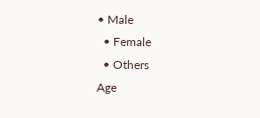• Male
  • Female
  • Others
Age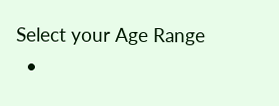Select your Age Range
  •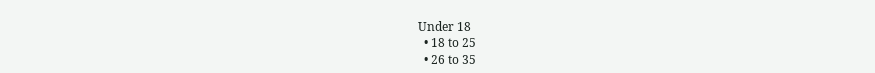Under 18
  • 18 to 25
  • 26 to 35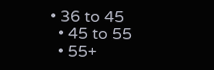• 36 to 45
  • 45 to 55
  • 55+